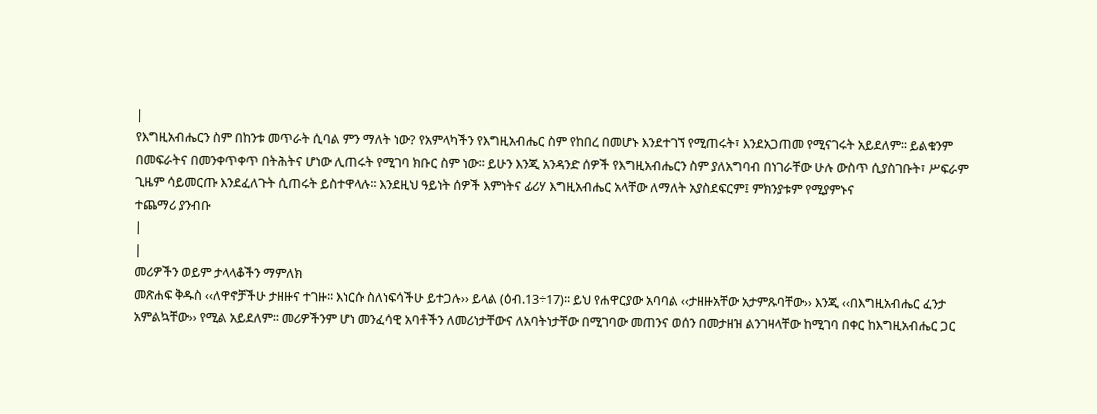|
የእግዚአብሔርን ስም በከንቱ መጥራት ሲባል ምን ማለት ነው? የአምላካችን የእግዚአብሔር ስም የከበረ በመሆኑ እንደተገኘ የሚጠሩት፣ እንደአጋጠመ የሚናገሩት አይደለም፡፡ ይልቁንም በመፍራትና በመንቀጥቀጥ በትሕትና ሆነው ሊጠሩት የሚገባ ክቡር ስም ነው፡፡ ይሁን እንጂ አንዳንድ ሰዎች የእግዚአብሔርን ስም ያለአግባብ በነገራቸው ሁሉ ውስጥ ሲያስገቡት፣ ሥፍራም ጊዜም ሳይመርጡ እንደፈለጉት ሲጠሩት ይስተዋላሉ፡፡ እንደዚህ ዓይነት ሰዎች እምነትና ፊሪሃ እግዚአብሔር አላቸው ለማለት አያስደፍርም፤ ምክንያቱም የሚያምኑና
ተጨማሪ ያንብቡ
|
|
መሪዎችን ወይም ታላላቆችን ማምለክ
መጽሐፍ ቅዱስ ‹‹ለዋኖቻችሁ ታዘዙና ተገዙ፡፡ እነርሱ ስለነፍሳችሁ ይተጋሉ›› ይላል (ዕብ.13÷17)፡፡ ይህ የሐዋርያው አባባል ‹‹ታዘዙአቸው አታምጹባቸው›› እንጂ ‹‹በእግዚአብሔር ፈንታ አምልኳቸው›› የሚል አይደለም፡፡ መሪዎችንም ሆነ መንፈሳዊ አባቶችን ለመሪነታቸውና ለአባትነታቸው በሚገባው መጠንና ወሰን በመታዘዝ ልንገዛላቸው ከሚገባ በቀር ከእግዚአብሔር ጋር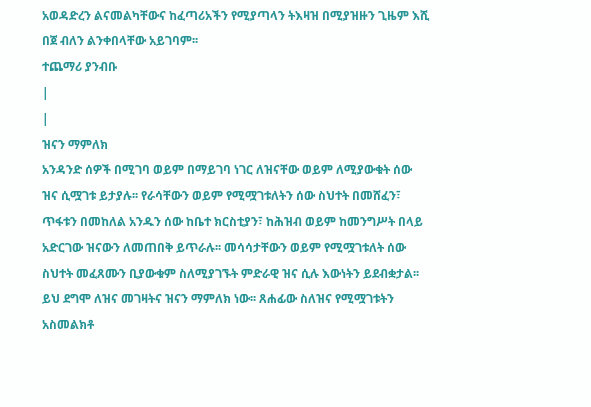አወዳድረን ልናመልካቸውና ከፈጣሪአችን የሚያጣላን ትእዛዝ በሚያዝዙን ጊዜም እሺ በጀ ብለን ልንቀበላቸው አይገባም፡፡
ተጨማሪ ያንብቡ
|
|
ዝናን ማምለክ
አንዳንድ ሰዎች በሚገባ ወይም በማይገባ ነገር ለዝናቸው ወይም ለሚያውቁት ሰው ዝና ሲሟገቱ ይታያሉ፡፡ የራሳቸውን ወይም የሚሟገቱለትን ሰው ስህተት በመሸፈን፣ ጥፋቱን በመከለል አንዱን ሰው ከቤተ ክርስቲያን፣ ከሕዝብ ወይም ከመንግሥት በላይ አድርገው ዝናውን ለመጠበቅ ይጥራሉ፡፡ መሳሳታቸውን ወይም የሚሟገቱለት ሰው ስህተት መፈጸሙን ቢያውቁም ስለሚያገኙት ምድራዊ ዝና ሲሉ እውነትን ይደብቋታል፡፡ ይህ ደግሞ ለዝና መገዛትና ዝናን ማምለክ ነው፡፡ ጸሐፊው ስለዝና የሚሟገቱትን አስመልክቶ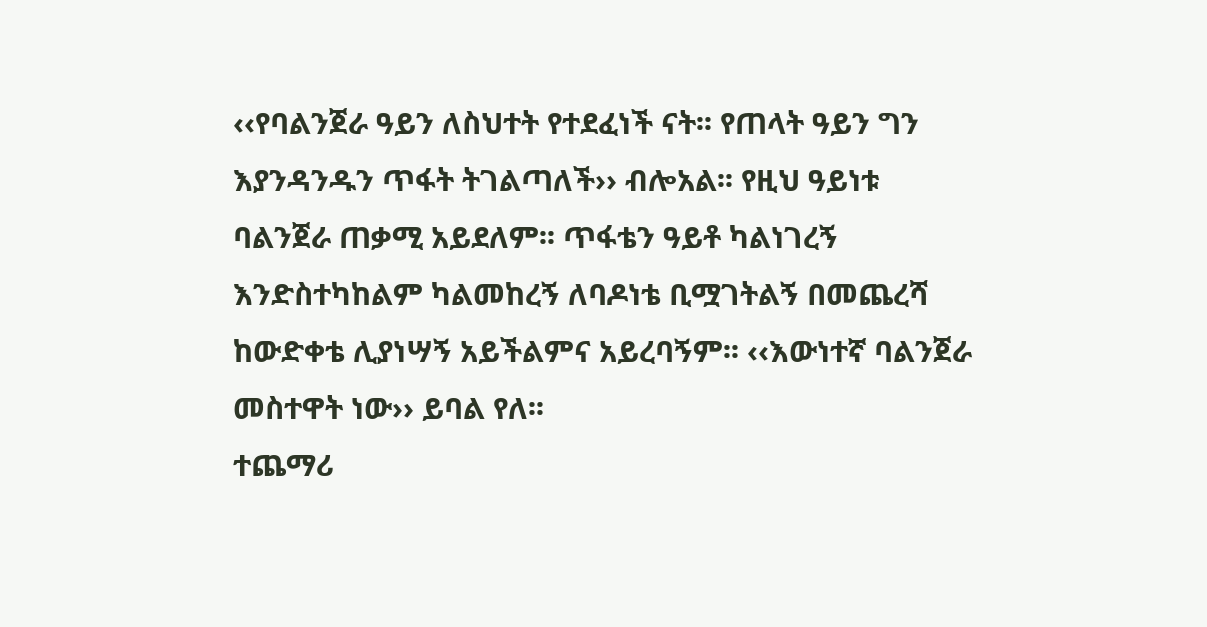‹‹የባልንጀራ ዓይን ለስህተት የተደፈነች ናት፡፡ የጠላት ዓይን ግን እያንዳንዱን ጥፋት ትገልጣለች›› ብሎአል፡፡ የዚህ ዓይነቱ ባልንጀራ ጠቃሚ አይደለም፡፡ ጥፋቴን ዓይቶ ካልነገረኝ እንድስተካከልም ካልመከረኝ ለባዶነቴ ቢሟገትልኝ በመጨረሻ ከውድቀቴ ሊያነሣኝ አይችልምና አይረባኝም፡፡ ‹‹እውነተኛ ባልንጀራ መስተዋት ነው›› ይባል የለ፡፡
ተጨማሪ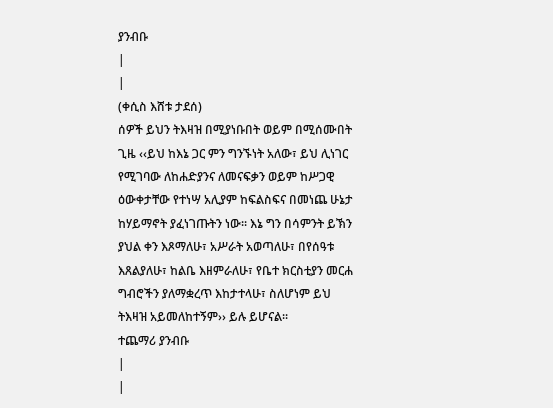ያንብቡ
|
|
(ቀሲስ እሸቱ ታደሰ)
ሰዎች ይህን ትእዛዝ በሚያነቡበት ወይም በሚሰሙበት ጊዜ ‹‹ይህ ከእኔ ጋር ምን ግንኙነት አለው፣ ይህ ሊነገር የሚገባው ለከሐድያንና ለመናፍቃን ወይም ከሥጋዊ ዕውቀታቸው የተነሣ አሊያም ከፍልስፍና በመነጨ ሁኔታ ከሃይማኖት ያፈነገጡትን ነው፡፡ እኔ ግን በሳምንት ይኽን ያህል ቀን እጾማለሁ፣ አሥራት አወጣለሁ፣ በየሰዓቱ እጸልያለሁ፣ ከልቤ እዘምራለሁ፣ የቤተ ክርስቲያን መርሐ ግብሮችን ያለማቋረጥ እከታተላሁ፣ ስለሆነም ይህ ትእዛዝ አይመለከተኝም›› ይሉ ይሆናል፡፡
ተጨማሪ ያንብቡ
|
|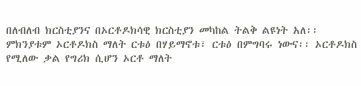በለብለብ ክርስቲያንና በኦርቶዶክሳዊ ክርስቲያን መካከል ትልቅ ልዩነት አለ፡፡ ምክንያቱም ኦርቶዶክስ ማለት ርቱዕ በሃይማኖቱ፣ ርቱዕ በምግባሩ ነውና፡፡ ኦርቶዶክስ የሚለው ቃል የግሪክ ሲሆን ኦርቶ ማለት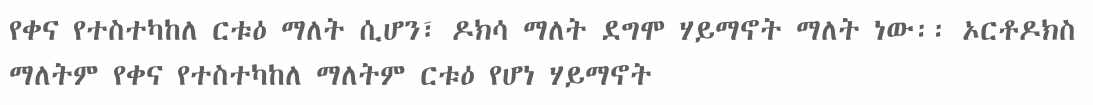የቀና የተስተካከለ ርቱዕ ማለት ሲሆን፣ ዶክሳ ማለት ደግሞ ሃይማኖት ማለት ነው፡፡ ኦርቶዶክስ ማለትም የቀና የተስተካከለ ማለትም ርቱዕ የሆነ ሃይማኖት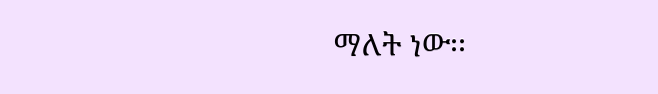ማለት ነው፡፡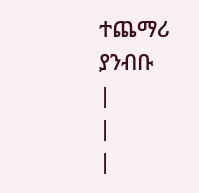ተጨማሪ ያንብቡ
|
|
|